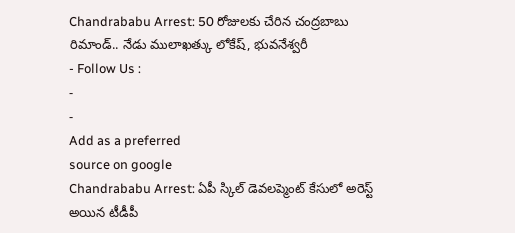Chandrababu Arrest: 50 రోజులకు చేరిన చంద్రబాబు రిమాండ్.. నేడు ములాఖత్కు లోకేష్, భువనేశ్వరీ
- Follow Us :
-
-
Add as a preferred
source on google
Chandrababu Arrest: ఏపీ స్కిల్ డెవలప్మెంట్ కేసులో అరెస్ట్ అయిన టీడీపీ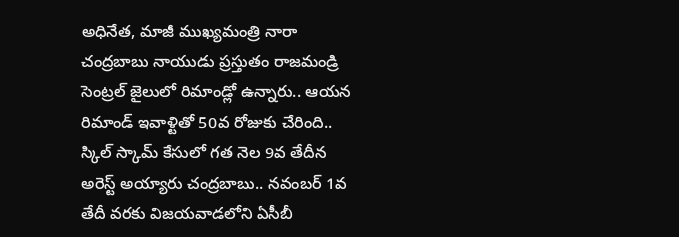అధినేత, మాజీ ముఖ్యమంత్రి నారా చంద్రబాబు నాయుడు ప్రస్తుతం రాజమండ్రి సెంట్రల్ జైలులో రిమాండ్లో ఉన్నారు.. ఆయన రిమాండ్ ఇవాళ్టితో 50వ రోజుకు చేరింది.. స్కిల్ స్కామ్ కేసులో గత నెల 9వ తేదీన అరెస్ట్ అయ్యారు చంద్రబాబు.. నవంబర్ 1వ తేదీ వరకు విజయవాడలోని ఏసీబీ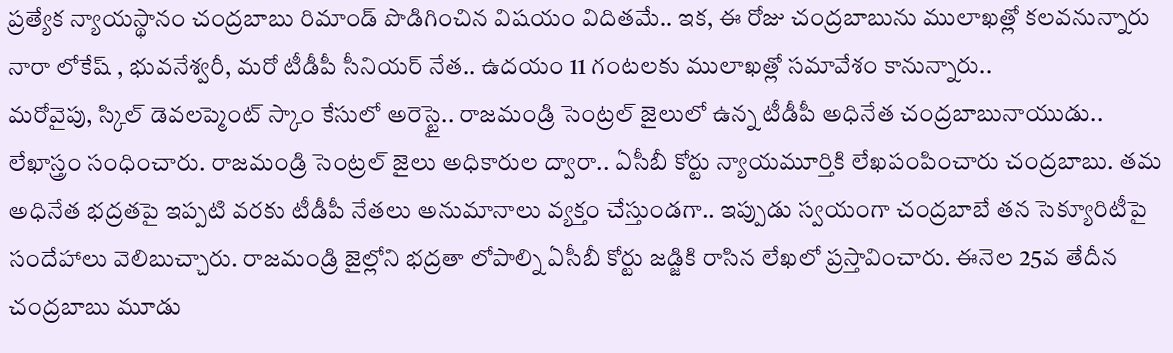ప్రత్యేక న్యాయస్థానం చంద్రబాబు రిమాండ్ పొడిగించిన విషయం విదితమే.. ఇక, ఈ రోజు చంద్రబాబును ములాఖత్లో కలవనున్నారు నారా లోకేష్ , భువనేశ్వరీ, మరో టీడీపీ సీనియర్ నేత.. ఉదయం 11 గంటలకు ములాఖత్లో సమావేశం కానున్నారు..
మరోవైపు, స్కిల్ డెవలప్మెంట్ స్కాం కేసులో అరెస్టై.. రాజమండ్రి సెంట్రల్ జైలులో ఉన్న టీడీపీ అధినేత చంద్రబాబునాయుడు.. లేఖాస్త్రం సంధించారు. రాజమండ్రి సెంట్రల్ జైలు అధికారుల ద్వారా.. ఏసీబీ కోర్టు న్యాయమూర్తికి లేఖపంపించారు చంద్రబాబు. తమ అధినేత భద్రతపై ఇప్పటి వరకు టీడీపీ నేతలు అనుమానాలు వ్యక్తం చేస్తుండగా.. ఇప్పుడు స్వయంగా చంద్రబాబే తన సెక్యూరిటీపై సందేహాలు వెలిబుచ్చారు. రాజమండ్రి జైల్లోని భద్రతా లోపాల్ని ఏసీబీ కోర్టు జడ్జికి రాసిన లేఖలో ప్రస్తావించారు. ఈనెల 25వ తేదీన చంద్రబాబు మూడు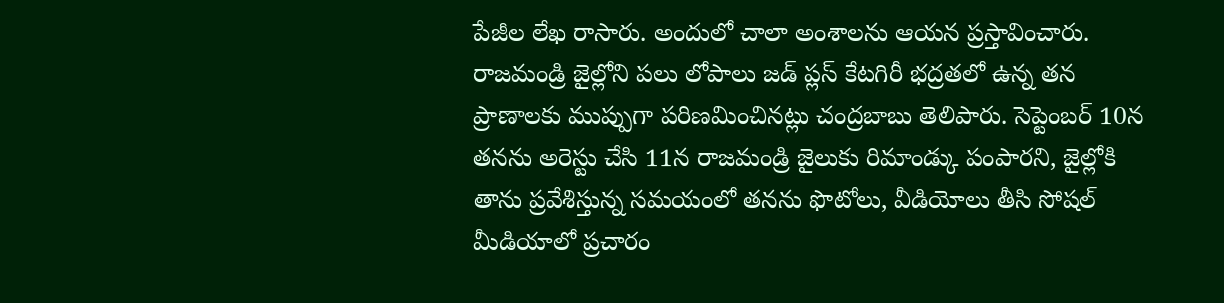పేజీల లేఖ రాసారు. అందులో చాలా అంశాలను ఆయన ప్రస్తావించారు. రాజమండ్రి జైల్లోని పలు లోపాలు జడ్ ప్లస్ కేటగిరీ భద్రతలో ఉన్న తన ప్రాణాలకు ముప్పుగా పరిణమించినట్లు చంద్రబాబు తెలిపారు. సెప్టెంబర్ 10న తనను అరెస్టు చేసి 11న రాజమండ్రి జైలుకు రిమాండ్కు పంపారని, జైల్లోకి తాను ప్రవేశిస్తున్న సమయంలో తనను ఫొటోలు, వీడియోలు తీసి సోషల్ మీడియాలో ప్రచారం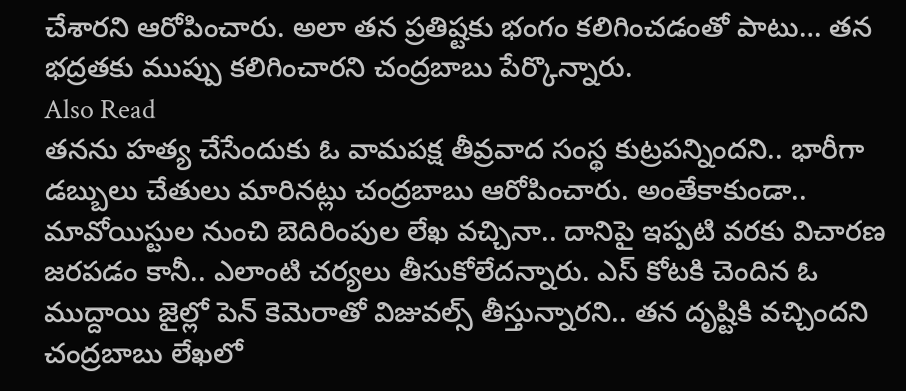చేశారని ఆరోపించారు. అలా తన ప్రతిష్టకు భంగం కలిగించడంతో పాటు… తన భద్రతకు ముప్పు కలిగించారని చంద్రబాబు పేర్కొన్నారు.
Also Read
తనను హత్య చేసేందుకు ఓ వామపక్ష తీవ్రవాద సంస్థ కుట్రపన్నిందని.. భారీగా డబ్బులు చేతులు మారినట్లు చంద్రబాబు ఆరోపించారు. అంతేకాకుండా.. మావోయిస్టుల నుంచి బెదిరింపుల లేఖ వచ్చినా.. దానిపై ఇప్పటి వరకు విచారణ జరపడం కానీ.. ఎలాంటి చర్యలు తీసుకోలేదన్నారు. ఎస్ కోటకి చెందిన ఓ ముద్దాయి జైల్లో పెన్ కెమెరాతో విజువల్స్ తీస్తున్నారని.. తన దృష్టికి వచ్చిందని చంద్రబాబు లేఖలో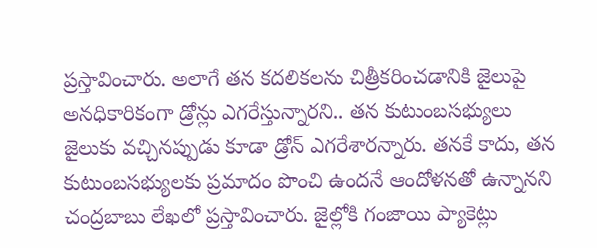ప్రస్తావించారు. అలాగే తన కదలికలను చిత్రీకరించడానికి జైలుపై అనధికారికంగా డ్రోన్లు ఎగరేస్తున్నారని.. తన కుటుంబసభ్యులు జైలుకు వచ్చినప్పుడు కూడా డ్రోన్ ఎగరేశారన్నారు. తనకే కాదు, తన కుటుంబసభ్యులకు ప్రమాదం పొంచి ఉందనే ఆందోళనతో ఉన్నానని చంద్రబాబు లేఖలో ప్రస్తావించారు. జైల్లోకి గంజాయి ప్యాకెట్లు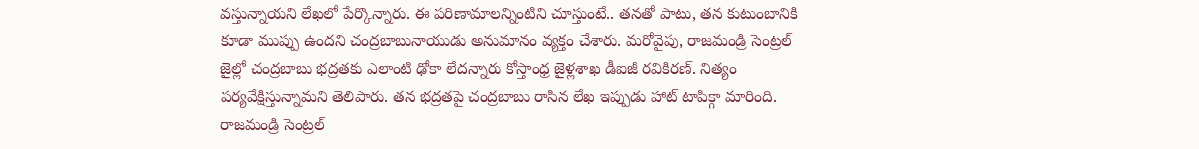వస్తున్నాయని లేఖలో పేర్కొన్నారు. ఈ పరిణామాలన్నింటిని చూస్తుంటే.. తనతో పాటు, తన కుటుంబానికి కూడా ముప్పు ఉందని చంద్రబాబునాయుడు అనుమానం వ్యక్తం చేశారు. మరోవైపు, రాజమండ్రి సెంట్రల్ జైల్లో చంద్రబాబు భద్రతకు ఎలాంటి ఢోకా లేదన్నారు కోస్తాంధ్ర జైళ్లశాఖ డీఐజీ రవికిరణ్. నిత్యం పర్యవేక్షిస్తున్నామని తెలిపారు. తన భద్రతపై చంద్రబాబు రాసిన లేఖ ఇప్పుడు హాట్ టాపిక్గా మారింది. రాజమండ్రి సెంట్రల్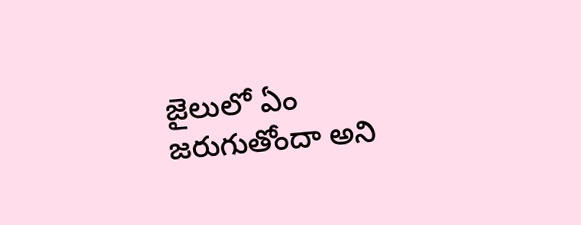జైలులో ఏం జరుగుతోందా అని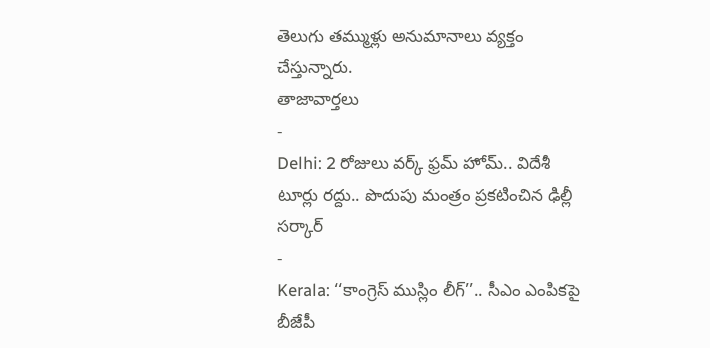తెలుగు తమ్ముళ్లు అనుమానాలు వ్యక్తం చేస్తున్నారు.
తాజావార్తలు
-
Delhi: 2 రోజులు వర్క్ ఫ్రమ్ హోమ్.. విదేశీ టూర్లు రద్దు.. పొదుపు మంత్రం ప్రకటించిన ఢిల్లీ సర్కార్
-
Kerala: ‘‘కాంగ్రెస్ ముస్లిం లీగ్’’.. సీఎం ఎంపికపై బీజేపీ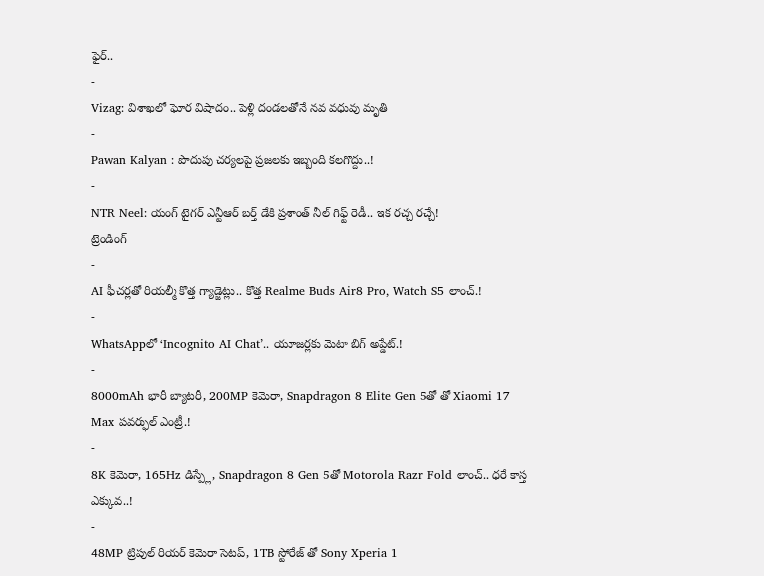ఫైర్..
-
Vizag: విశాఖలో ఘోర విషాదం.. పెళ్లి దండలతోనే నవ వధువు మృతి
-
Pawan Kalyan : పొదుపు చర్యలపై ప్రజలకు ఇబ్బంది కలగొద్దు..!
-
NTR Neel: యంగ్ టైగర్ ఎన్టీఆర్ బర్త్ డేకి ప్రశాంత్ నీల్ గిఫ్ట్ రెడీ.. ఇక రచ్చ రచ్చే!
ట్రెండింగ్
-
AI ఫీచర్లతో రియల్మీ కొత్త గ్యాడ్జెట్లు.. కొత్త Realme Buds Air8 Pro, Watch S5 లాంచ్.!
-
WhatsAppలో ‘Incognito AI Chat’.. యూజర్లకు మెటా బిగ్ అప్డేట్.!
-
8000mAh భారీ బ్యాటరీ, 200MP కెమెరా, Snapdragon 8 Elite Gen 5తో తో Xiaomi 17 Max పవర్ఫుల్ ఎంట్రీ.!
-
8K కెమెరా, 165Hz డిస్ప్లే, Snapdragon 8 Gen 5తో Motorola Razr Fold లాంచ్.. ధరే కాస్త ఎక్కువ..!
-
48MP ట్రిపుల్ రియర్ కెమెరా సెటప్, 1TB స్టోరేజ్ తో Sony Xperia 1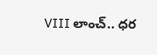VIII లాంచ్.. ధర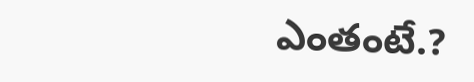ఎంతంటే.?